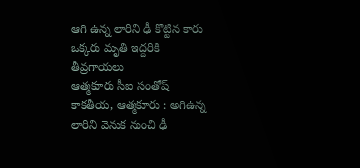ఆగి ఉన్న లారిని ఢీ కొట్టిన కారు
ఒక్కరు మృతి ఇద్దరికి తీవ్రగాయలు
ఆత్మకూరు సీఐ సంతోష్
కాకతీయ, ఆత్మకూరు : అగిఉన్న లారిని వెనుక నుంచి ఢీ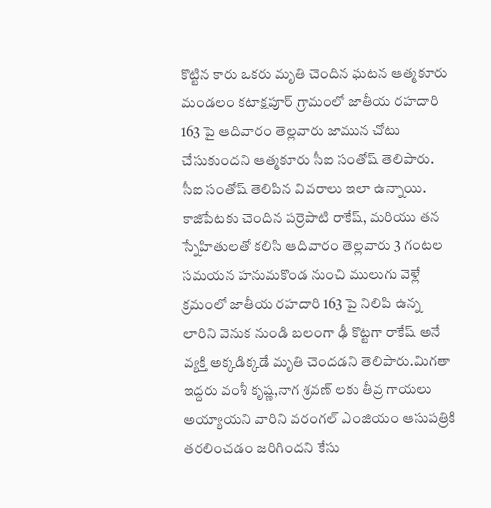కొట్టిన కారు ఒకరు మృతి చెందిన ఘటన ఆత్మకూరు మండలం కటాక్షపూర్ గ్రామంలో జాతీయ రహదారి 163 పై ఆదివారం తెల్లవారు జామున చోటు చేసుకుందని ఆత్మకూరు సీఐ సంతోష్ తెలిపారు. సీఐ సంతోష్ తెలిపిన వివరాలు ఇలా ఉన్నాయి. కాజిపేటకు చెందిన పర్రెపాటి రాకేష్, మరియు తన స్నేహితులతో కలిసి ఆదివారం తెల్లవారు 3 గంటల సమయన హనుమకొండ నుంచి ములుగు వెళ్లే క్రమంలో జాతీయ రహదారి 163 పై నిలిపి ఉన్న లారిని వెనుక నుండి బలంగా ఢీ కొట్టగా రాకేష్ అనే వ్యక్తి అక్కడిక్కడే మృతి చెందడని తెలిపారు.మిగతా ఇద్దరు వంశీ కృష్ణ,నాగ శ్రవణ్ లకు తీవ్ర గాయలు అయ్యాయని వారిని వరంగల్ ఎంజియం ఆసుపత్రికి తరలించడం జరిగిందని కేసు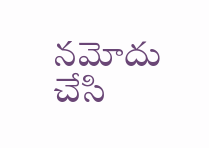నమోదు చేసి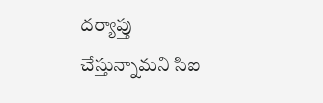దర్యాప్తు చేస్తున్నామని సిఐ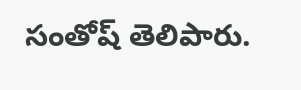సంతోష్ తెలిపారు.